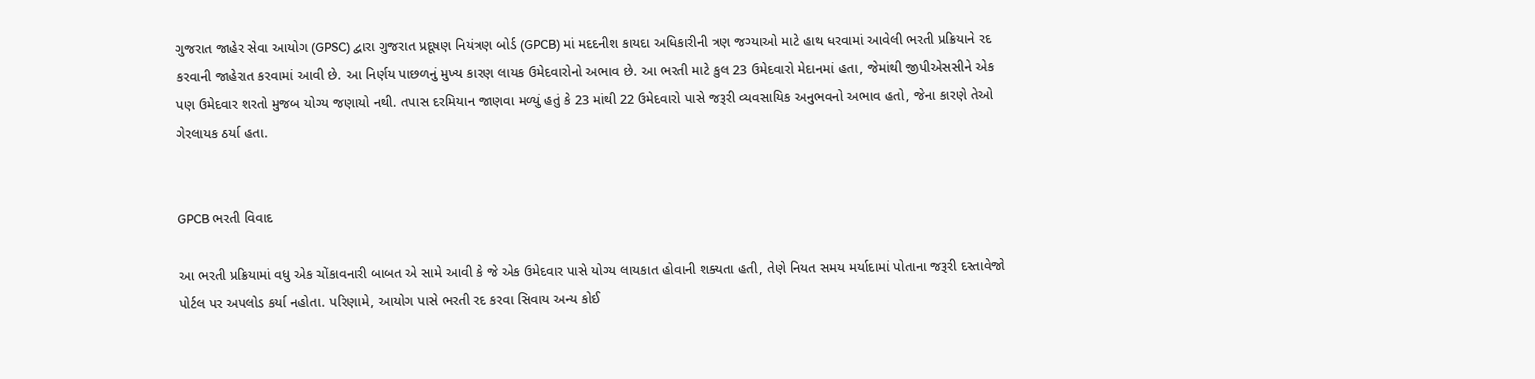ગુજરાત જાહેર સેવા આયોગ (GPSC) દ્વારા ગુજરાત પ્રદૂષણ નિયંત્રણ બોર્ડ (GPCB) માં મદદનીશ કાયદા અધિકારીની ત્રણ જગ્યાઓ માટે હાથ ધરવામાં આવેલી ભરતી પ્રક્રિયાને રદ કરવાની જાહેરાત કરવામાં આવી છે. આ નિર્ણય પાછળનું મુખ્ય કારણ લાયક ઉમેદવારોનો અભાવ છે. આ ભરતી માટે કુલ 23 ઉમેદવારો મેદાનમાં હતા, જેમાંથી જીપીએસસીને એક પણ ઉમેદવાર શરતો મુજબ યોગ્ય જણાયો નથી. તપાસ દરમિયાન જાણવા મળ્યું હતું કે 23 માંથી 22 ઉમેદવારો પાસે જરૂરી વ્યવસાયિક અનુભવનો અભાવ હતો, જેના કારણે તેઓ ગેરલાયક ઠર્યા હતા.


GPCB ભરતી વિવાદ

આ ભરતી પ્રક્રિયામાં વધુ એક ચોંકાવનારી બાબત એ સામે આવી કે જે એક ઉમેદવાર પાસે યોગ્ય લાયકાત હોવાની શક્યતા હતી, તેણે નિયત સમય મર્યાદામાં પોતાના જરૂરી દસ્તાવેજો પોર્ટલ પર અપલોડ કર્યા નહોતા. પરિણામે, આયોગ પાસે ભરતી રદ કરવા સિવાય અન્ય કોઈ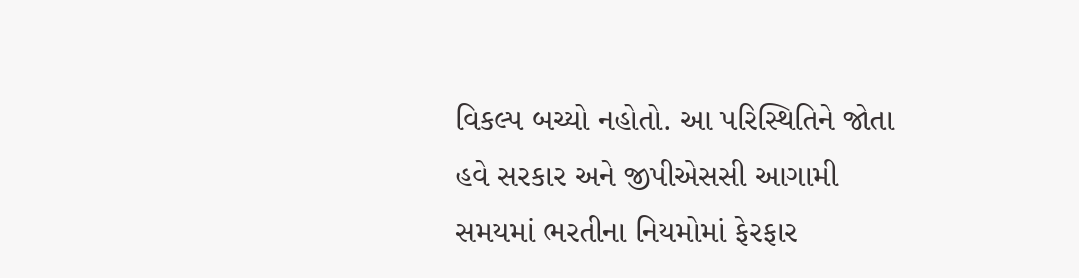વિકલ્પ બચ્યો નહોતો. આ પરિસ્થિતિને જોતા હવે સરકાર અને જીપીએસસી આગામી સમયમાં ભરતીના નિયમોમાં ફેરફાર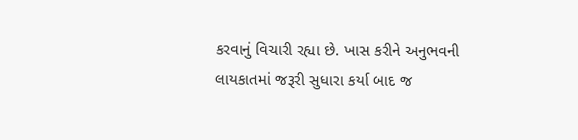કરવાનું વિચારી રહ્યા છે. ખાસ કરીને અનુભવની લાયકાતમાં જરૂરી સુધારા કર્યા બાદ જ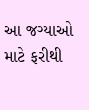આ જગ્યાઓ માટે ફરીથી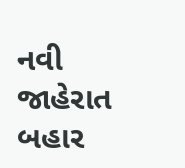નવી જાહેરાત બહાર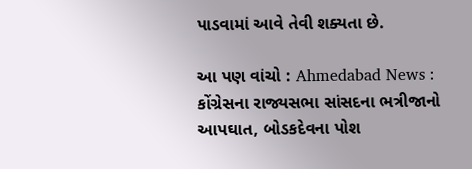પાડવામાં આવે તેવી શક્યતા છે.

આ પણ વાંચો : Ahmedabad News : કોંગ્રેસના રાજ્યસભા સાંસદના ભત્રીજાનો આપઘાત, બોડકદેવના પોશ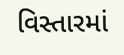વિસ્તારમાં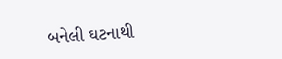બનેલી ઘટનાથી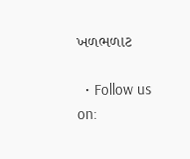ખળભળાટ

  • Follow us on: